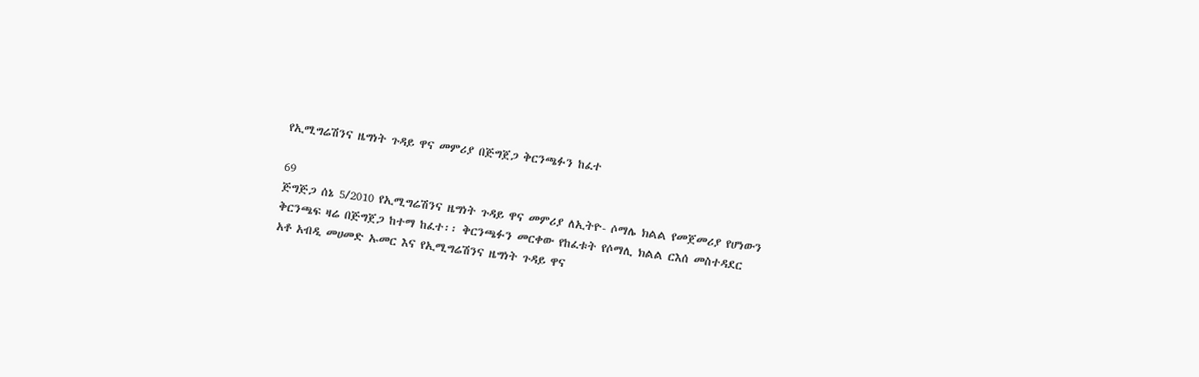የኢሚግሬሽንና ዜግነት ጉዳይ ዋና መምሪያ በጅግጀጋ ቅርንጫፉን ከፈተ

69
ጅግጅጋ ሰኔ 5/2010 የኢሚግሬሽንና ዜግነት ጉዳይ ዋና መምሪያ ለኢትዮ- ሶማሌ ክልል የመጀመሪያ የሆነውን ቅርንጫፍ ዛሬ በጅግጀጋ ከተማ ከፈተ፡፡ ቅርንጫፉን መርቀው የከፈቱት የሶማሊ ክልል ርእሰ መስተዳደር አቶ አብዲ መሀመድ ኡመር እና የኢሚግሬሽንና ዜግነት ጉዳይ ዋና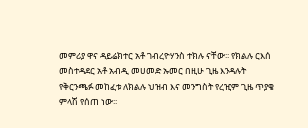መምሪያ ዋና ዳይሬክተር አቶ ገብረዮሃንስ ተክሉ ናቸው፡፡ የክልሉ ርእሰ መስተዳደር አቶ አብዲ መሀመድ ኡመር በዚሁ ጊዜ እንዳሉት የቅርንጫፉ መከፈቱ ለክልሉ ህዝብ እና መንግስት የረዢም ጊዜ ጥያቄ ምላሽ የሰጠ ነው፡፡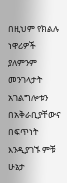በዚህም የክልሉ ነዋሪዎች ያለምንም መንገላታት አገልግሎቱን በአቅራቢያቸውና በፍጥነት እንዲያገኙ ምቹ ሁኔታ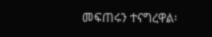መፍጠሩን ተናግረዋል፡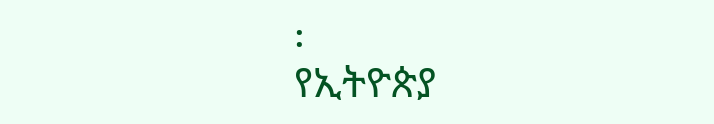፡
የኢትዮጵያ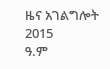ዜና አገልግሎት
2015
ዓ.ም